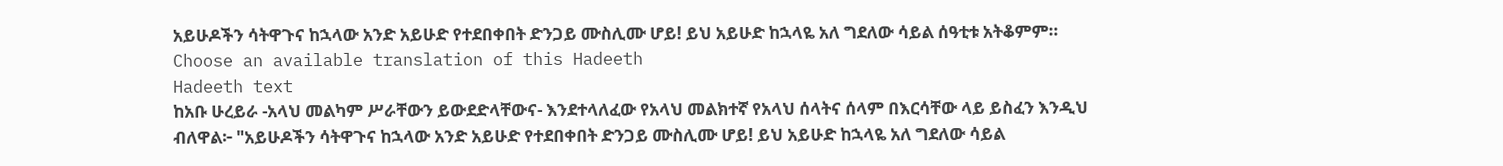አይሁዶችን ሳትዋጉና ከኋላው አንድ አይሁድ የተደበቀበት ድንጋይ ሙስሊሙ ሆይ! ይህ አይሁድ ከኋላዬ አለ ግደለው ሳይል ሰዓቲቱ አትቆምም።
Choose an available translation of this Hadeeth
Hadeeth text
ከአቡ ሁረይራ -አላህ መልካም ሥራቸውን ይውደድላቸውና- እንደተላለፈው የአላህ መልክተኛ የአላህ ሰላትና ሰላም በእርሳቸው ላይ ይስፈን እንዲህ ብለዋል፦ "አይሁዶችን ሳትዋጉና ከኋላው አንድ አይሁድ የተደበቀበት ድንጋይ ሙስሊሙ ሆይ! ይህ አይሁድ ከኋላዬ አለ ግደለው ሳይል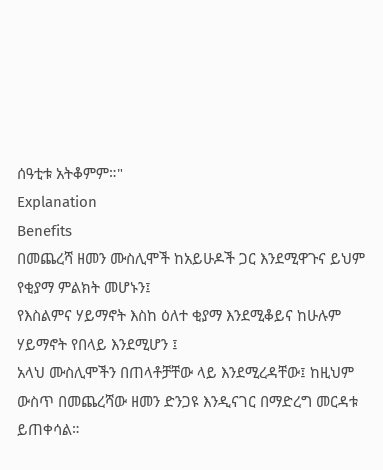ሰዓቲቱ አትቆምም።"
Explanation
Benefits
በመጨረሻ ዘመን ሙስሊሞች ከአይሁዶች ጋር እንደሚዋጉና ይህም የቂያማ ምልክት መሆኑን፤
የእስልምና ሃይማኖት እስከ ዕለተ ቂያማ እንደሚቆይና ከሁሉም ሃይማኖት የበላይ እንደሚሆን ፤
አላህ ሙስሊሞችን በጠላቶቻቸው ላይ እንደሚረዳቸው፤ ከዚህም ውስጥ በመጨረሻው ዘመን ድንጋዩ እንዲናገር በማድረግ መርዳቱ ይጠቀሳል።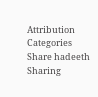Attribution
Categories
Share hadeeth
Sharing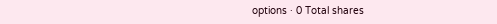options · 0 Total shares